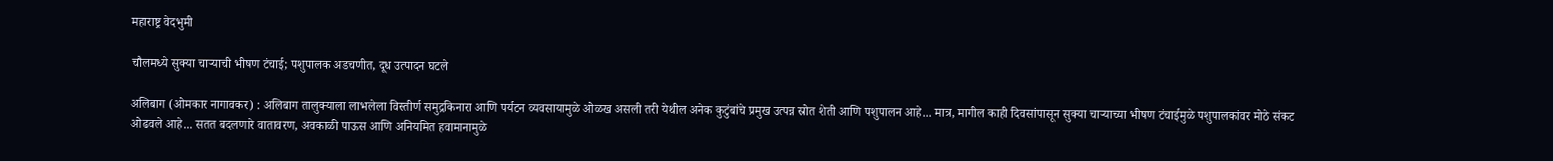महाराष्ट्र वेदभुमी

चौलमध्ये सुक्या चाऱ्याची भीषण टंचाई; पशुपालक अडचणीत, दूध उत्पादन घटले

अलिबाग (ओमकार नागावकर) : अलिबाग तालुक्याला लाभलेला विस्तीर्ण समुद्रकिनारा आणि पर्यटन व्यवसायामुळे ओळख असली तरी येथील अनेक कुटुंबांचे प्रमुख उत्पन्न स्रोत शेती आणि पशुपालन आहे... मात्र, मागील काही दिवसांपासून सुक्या चाऱ्याच्या भीषण टंचाईमुळे पशुपालकांवर मोठे संकट ओढवले आहे... सतत बदलणारे वातावरण, अवकाळी पाऊस आणि अनियमित हवामानामुळे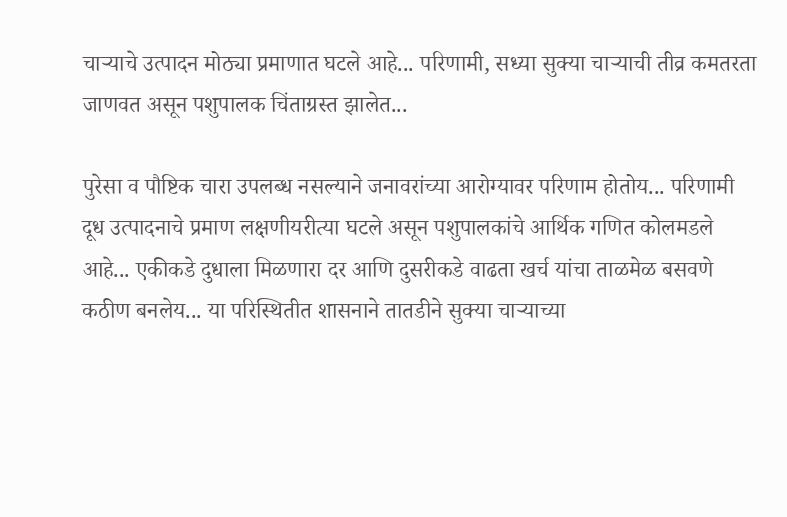चाऱ्याचे उत्पादन मोठ्या प्रमाणात घटले आहे... परिणामी, सध्या सुक्या चाऱ्याची तीव्र कमतरता जाणवत असून पशुपालक चिंताग्रस्त झालेत...

पुरेसा व पौष्टिक चारा उपलब्ध नसल्याने जनावरांच्या आरोग्यावर परिणाम होतोय... परिणामी दूध उत्पादनाचे प्रमाण लक्षणीयरीत्या घटले असून पशुपालकांचे आर्थिक गणित कोलमडले आहे... एकीकडे दुधाला मिळणारा दर आणि दुसरीकडे वाढता खर्च यांचा ताळमेळ बसवणे कठीण बनलेय... या परिस्थितीत शासनाने तातडीने सुक्या चाऱ्याच्या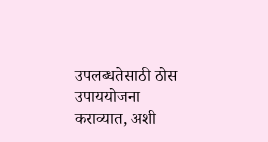उपलब्धतेसाठी ठोस उपाययोजना कराव्यात, अशी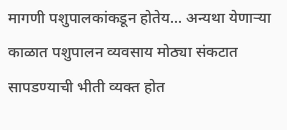मागणी पशुपालकांकडून होतेय... अन्यथा येणाऱ्या काळात पशुपालन व्यवसाय मोठ्या संकटात सापडण्याची भीती व्यक्त होत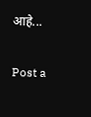आहे...

Post a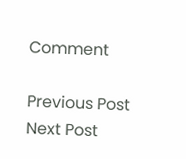Comment

Previous Post Next Post